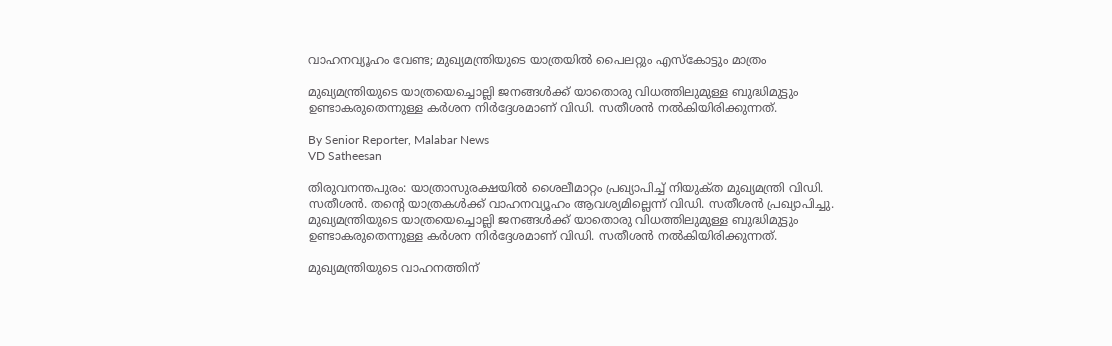വാഹനവ്യൂഹം വേണ്ട; മുഖ്യമന്ത്രിയുടെ യാത്രയിൽ പൈലറ്റും എസ്‌കോട്ടും മാത്രം

മുഖ്യമന്ത്രിയുടെ യാത്രയെച്ചൊല്ലി ജനങ്ങൾക്ക് യാതൊരു വിധത്തിലുമുള്ള ബുദ്ധിമുട്ടും ഉണ്ടാകരുതെന്നുള്ള കർശന നിർദ്ദേശമാണ് വിഡി. സതീശൻ നൽകിയിരിക്കുന്നത്.

By Senior Reporter, Malabar News
VD Satheesan

തിരുവനന്തപുരം: യാത്രാസുരക്ഷയിൽ ശൈലീമാറ്റം പ്രഖ്യാപിച്ച് നിയുക്‌ത മുഖ്യമന്ത്രി വിഡി. സതീശൻ. തന്റെ യാത്രകൾക്ക് വാഹനവ്യൂഹം ആവശ്യമില്ലെന്ന് വിഡി. സതീശൻ പ്രഖ്യാപിച്ചു. മുഖ്യമന്ത്രിയുടെ യാത്രയെച്ചൊല്ലി ജനങ്ങൾക്ക് യാതൊരു വിധത്തിലുമുള്ള ബുദ്ധിമുട്ടും ഉണ്ടാകരുതെന്നുള്ള കർശന നിർദ്ദേശമാണ് വിഡി. സതീശൻ നൽകിയിരിക്കുന്നത്.

മുഖ്യമന്ത്രിയുടെ വാഹനത്തിന്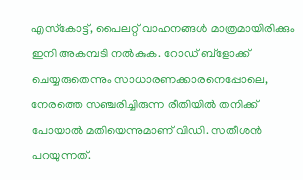എസ്‌കോട്ട്, പൈലറ്റ് വാഹനങ്ങൾ മാത്രമായിരിക്കും ഇനി അകമ്പടി നൽകുക. റോഡ് ബ്ളോക്ക് ചെയ്യരുതെന്നും സാധാരണക്കാരനെപ്പോലെ, നേരത്തെ സഞ്ചരിച്ചിരുന്ന രീതിയിൽ തനിക്ക് പോയാൽ മതിയെന്നുമാണ് വിഡി. സതീശൻ പറയുന്നത്.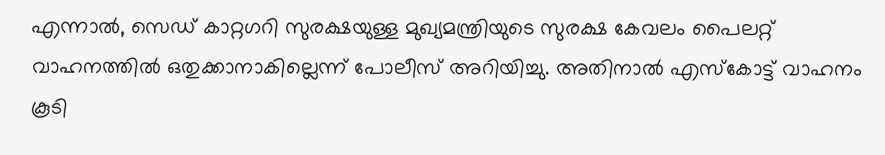എന്നാൽ, സെഡ് കാറ്റഗറി സുരക്ഷയുള്ള മുഖ്യമന്ത്രിയുടെ സുരക്ഷ കേവലം പൈലറ്റ് വാഹനത്തിൽ ഒതുക്കാനാകില്ലെന്ന് പോലീസ് അറിയിച്ചു. അതിനാൽ എസ്‌കോട്ട് വാഹനം കൂടി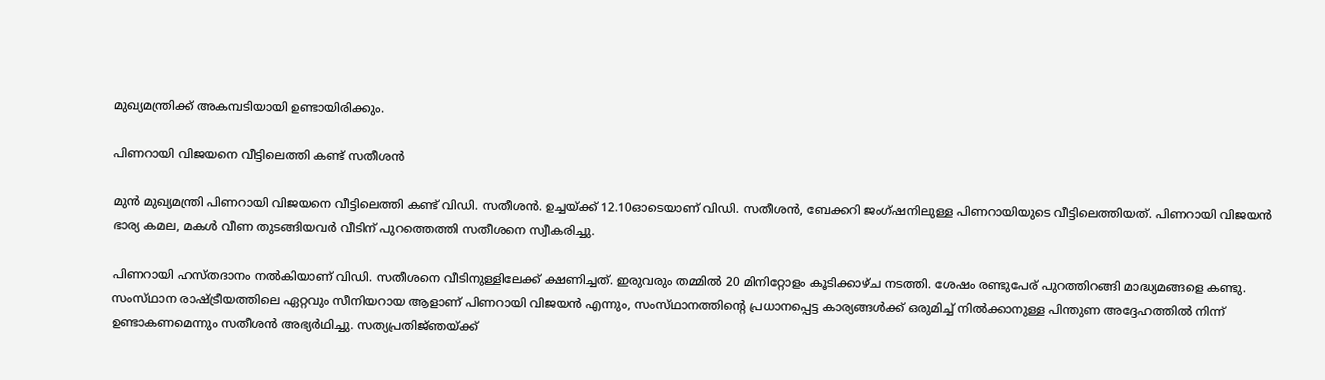മുഖ്യമന്ത്രിക്ക് അകമ്പടിയായി ഉണ്ടായിരിക്കും.

പിണറായി വിജയനെ വീട്ടിലെത്തി കണ്ട് സതീശൻ

മുൻ മുഖ്യമന്ത്രി പിണറായി വിജയനെ വീട്ടിലെത്തി കണ്ട് വിഡി. സതീശൻ. ഉച്ചയ്‌ക്ക് 12.10ഓടെയാണ് വിഡി. സതീശൻ, ബേക്കറി ജംഗ്‌ഷനിലുള്ള പിണറായിയുടെ വീട്ടിലെത്തിയത്. പിണറായി വിജയൻ ഭാര്യ കമല, മകൾ വീണ തുടങ്ങിയവർ വീടിന് പുറത്തെത്തി സതീശനെ സ്വീകരിച്ചു.

പിണറായി ഹസ്‌തദാനം നൽകിയാണ് വിഡി. സതീശനെ വീടിനുള്ളിലേക്ക് ക്ഷണിച്ചത്. ഇരുവരും തമ്മിൽ 20 മിനിറ്റോളം കൂടിക്കാഴ്‌ച നടത്തി. ശേഷം രണ്ടുപേര് പുറത്തിറങ്ങി മാദ്ധ്യമങ്ങളെ കണ്ടു. സംസ്‌ഥാന രാഷ്‌ട്രീയത്തിലെ ഏറ്റവും സീനിയറായ ആളാണ് പിണറായി വിജയൻ എന്നും, സംസ്‌ഥാനത്തിന്റെ പ്രധാനപ്പെട്ട കാര്യങ്ങൾക്ക് ഒരുമിച്ച് നിൽക്കാനുള്ള പിന്തുണ അദ്ദേഹത്തിൽ നിന്ന് ഉണ്ടാകണമെന്നും സതീശൻ അഭ്യർഥിച്ചു. സത്യപ്രതിജ്‌ഞയ്‌ക്ക്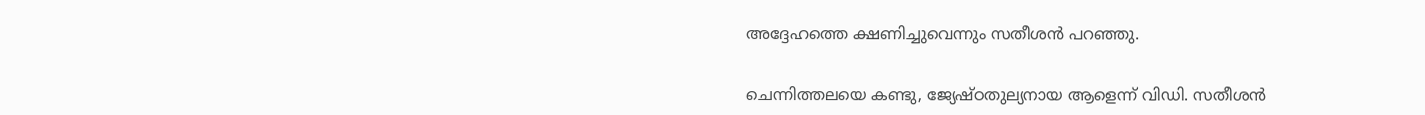അദ്ദേഹത്തെ ക്ഷണിച്ചുവെന്നും സതീശൻ പറഞ്ഞു.

ചെന്നിത്തലയെ കണ്ടു, ജ്യേഷ്‌ഠതുല്യനായ ആളെന്ന് വിഡി. സതീശൻ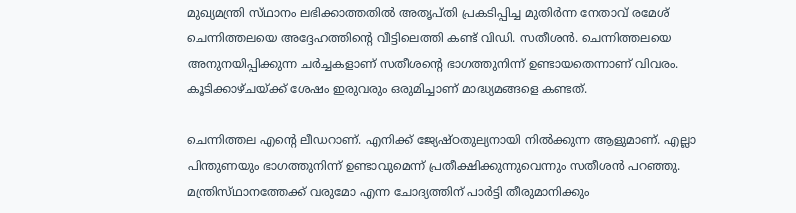മുഖ്യമന്ത്രി സ്‌ഥാനം ലഭിക്കാത്തതിൽ അതൃപ്‌തി പ്രകടിപ്പിച്ച മുതിർന്ന നേതാവ് രമേശ് ചെന്നിത്തലയെ അദ്ദേഹത്തിന്റെ വീട്ടിലെത്തി കണ്ട് വിഡി. സതീശൻ. ചെന്നിത്തലയെ അനുനയിപ്പിക്കുന്ന ചർച്ചകളാണ് സതീശന്റെ ഭാഗത്തുനിന്ന് ഉണ്ടായതെന്നാണ് വിവരം. കൂടിക്കാഴ്‌ചയ്‌ക്ക് ശേഷം ഇരുവരും ഒരുമിച്ചാണ് മാദ്ധ്യമങ്ങളെ കണ്ടത്.

ചെന്നിത്തല എന്റെ ലീഡറാണ്. എനിക്ക് ജ്യേഷ്‌ഠതുല്യനായി നിൽക്കുന്ന ആളുമാണ്. എല്ലാ പിന്തുണയും ഭാഗത്തുനിന്ന് ഉണ്ടാവുമെന്ന് പ്രതീക്ഷിക്കുന്നുവെന്നും സതീശൻ പറഞ്ഞു. മന്ത്രിസ്‌ഥാനത്തേക്ക് വരുമോ എന്ന ചോദ്യത്തിന് പാർട്ടി തീരുമാനിക്കും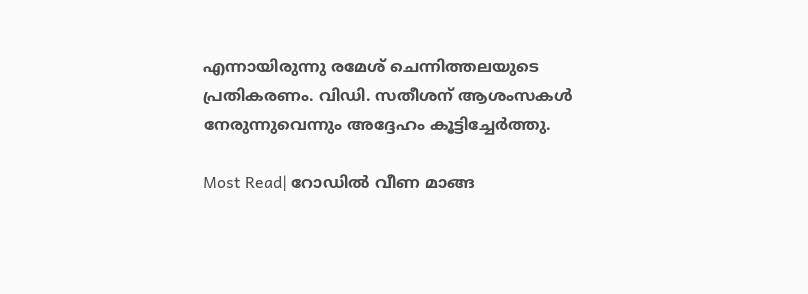എന്നായിരുന്നു രമേശ് ചെന്നിത്തലയുടെ പ്രതികരണം. വിഡി. സതീശന് ആശംസകൾ നേരുന്നുവെന്നും അദ്ദേഹം കൂട്ടിച്ചേർത്തു.

Most Read| റോഡിൽ വീണ മാങ്ങ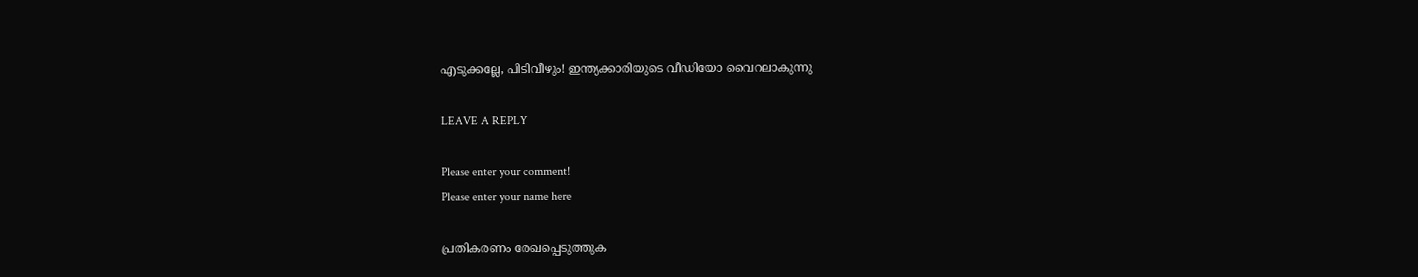എടുക്കല്ലേ, പിടിവീഴും! ഇന്ത്യക്കാരിയുടെ വീഡിയോ വൈറലാകുന്നു

LEAVE A REPLY

Please enter your comment!
Please enter your name here

പ്രതികരണം രേഖപ്പെടുത്തുക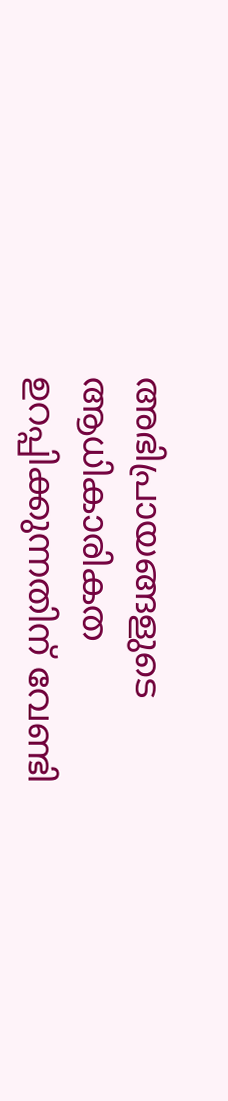അഭിപ്രായങ്ങളുടെ ആധികാരികത ഉറപ്പിക്കുന്നതിന് വേണ്ടി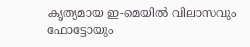കൃത്യമായ ഇ-മെയിൽ വിലാസവും ഫോട്ടോയും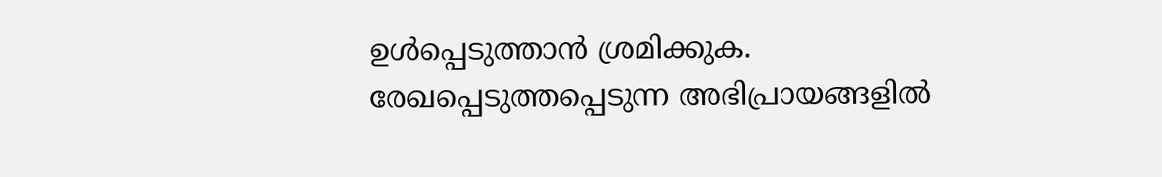ഉൾപ്പെടുത്താൻ ശ്രമിക്കുക. രേഖപ്പെടുത്തപ്പെടുന്ന അഭിപ്രായങ്ങളിൽ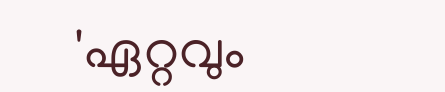'ഏറ്റവും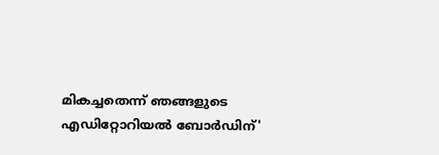മികച്ചതെന്ന് ഞങ്ങളുടെ എഡിറ്റോറിയൽ ബോർഡിന്'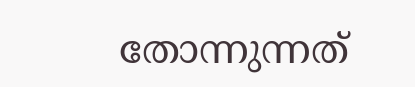തോന്നുന്നത്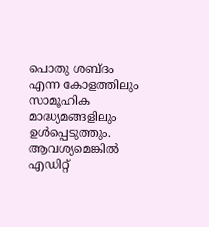പൊതു ശബ്‌ദം എന്ന കോളത്തിലും സാമൂഹിക മാദ്ധ്യമങ്ങളിലും ഉൾപ്പെടുത്തും. ആവശ്യമെങ്കിൽ എഡിറ്റ്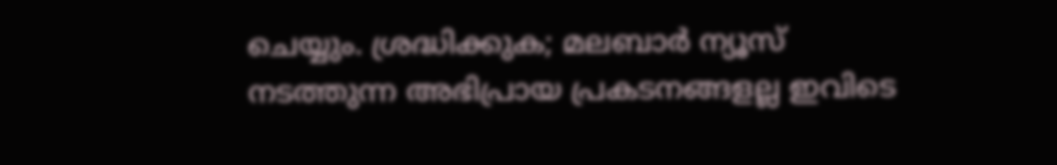ചെയ്യും. ശ്രദ്ധിക്കുക; മലബാർ ന്യൂസ് നടത്തുന്ന അഭിപ്രായ പ്രകടനങ്ങളല്ല ഇവിടെ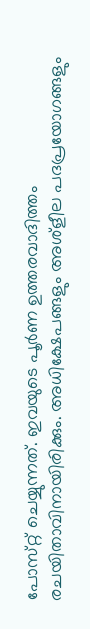പോസ്‌റ്റ് ചെയ്യുന്നത്. ഇവയുടെ പൂർണ ഉത്തരവാദിത്തം രചയിതാവിനായിരിക്കും. അധിക്ഷേപങ്ങളും അശ്‌ളീല പദപ്രയോഗങ്ങളും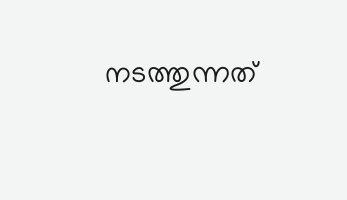നടത്തുന്നത്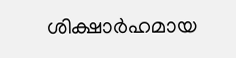ശിക്ഷാർഹമായ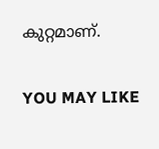കുറ്റമാണ്.

YOU MAY LIKE